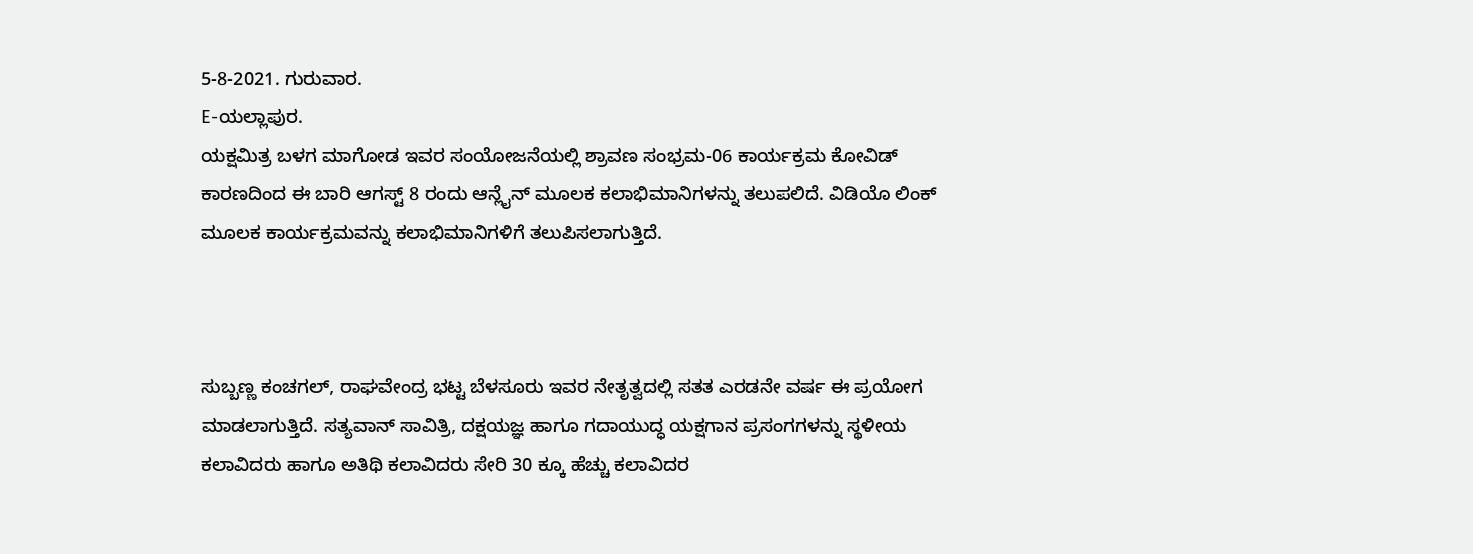5-8-2021. ಗುರುವಾರ.
E-ಯಲ್ಲಾಪುರ.
ಯಕ್ಷಮಿತ್ರ ಬಳಗ ಮಾಗೋಡ ಇವರ ಸಂಯೋಜನೆಯಲ್ಲಿ ಶ್ರಾವಣ ಸಂಭ್ರಮ-06 ಕಾರ್ಯಕ್ರಮ ಕೋವಿಡ್ ಕಾರಣದಿಂದ ಈ ಬಾರಿ ಆಗಸ್ಟ್ 8 ರಂದು ಆನ್ಲೈನ್ ಮೂಲಕ ಕಲಾಭಿಮಾನಿಗಳನ್ನು ತಲುಪಲಿದೆ. ವಿಡಿಯೊ ಲಿಂಕ್ ಮೂಲಕ ಕಾರ್ಯಕ್ರಮವನ್ನು ಕಲಾಭಿಮಾನಿಗಳಿಗೆ ತಲುಪಿಸಲಾಗುತ್ತಿದೆ.



ಸುಬ್ಬಣ್ಣ ಕಂಚಗಲ್, ರಾಘವೇಂದ್ರ ಭಟ್ಟ ಬೆಳಸೂರು ಇವರ ನೇತೃತ್ವದಲ್ಲಿ ಸತತ ಎರಡನೇ ವರ್ಷ ಈ ಪ್ರಯೋಗ ಮಾಡಲಾಗುತ್ತಿದೆ. ಸತ್ಯವಾನ್ ಸಾವಿತ್ರಿ, ದಕ್ಷಯಜ್ಞ ಹಾಗೂ ಗದಾಯುದ್ಧ ಯಕ್ಷಗಾನ ಪ್ರಸಂಗಗಳನ್ನು ಸ್ಥಳೀಯ ಕಲಾವಿದರು ಹಾಗೂ ಅತಿಥಿ ಕಲಾವಿದರು ಸೇರಿ 30 ಕ್ಕೂ ಹೆಚ್ಚು ಕಲಾವಿದರ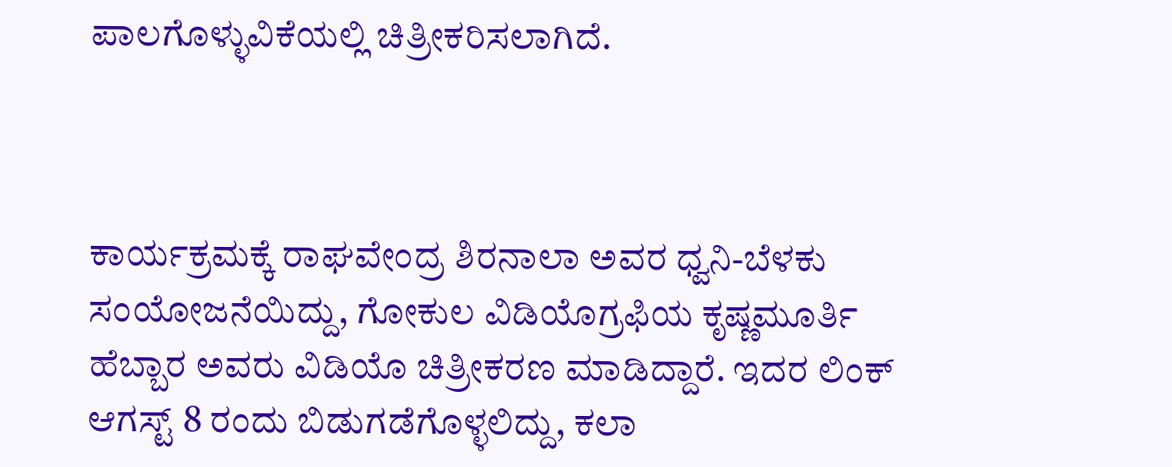ಪಾಲಗೊಳ್ಳುವಿಕೆಯಲ್ಲಿ ಚಿತ್ರೀಕರಿಸಲಾಗಿದೆ.



ಕಾರ್ಯಕ್ರಮಕ್ಕೆ ರಾಘವೇಂದ್ರ ಶಿರನಾಲಾ ಅವರ ಧ್ವನಿ-ಬೆಳಕು ಸಂಯೋಜನೆಯಿದ್ದು, ಗೋಕುಲ ವಿಡಿಯೊಗ್ರಫಿಯ ಕೃಷ್ಣಮೂರ್ತಿ ಹೆಬ್ಬಾರ ಅವರು ವಿಡಿಯೊ ಚಿತ್ರೀಕರಣ ಮಾಡಿದ್ದಾರೆ. ಇದರ ಲಿಂಕ್ ಆಗಸ್ಟ್ 8 ರಂದು ಬಿಡುಗಡೆಗೊಳ್ಳಲಿದ್ದು, ಕಲಾ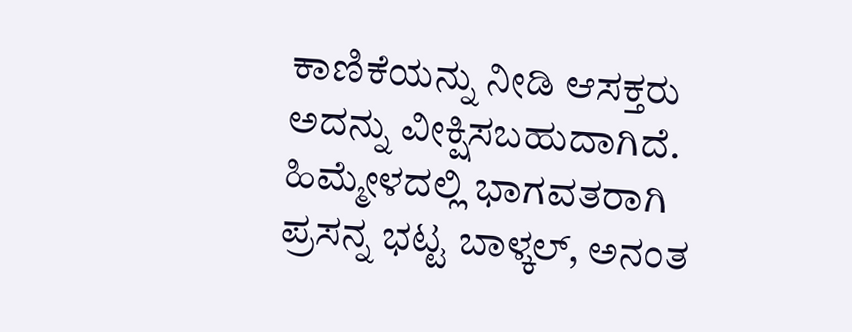ಕಾಣಿಕೆಯನ್ನು ನೀಡಿ ಆಸಕ್ತರು ಅದನ್ನು ವೀಕ್ಷಿಸಬಹುದಾಗಿದೆ. ಹಿಮ್ಮೇಳದಲ್ಲಿ ಭಾಗವತರಾಗಿ ಪ್ರಸನ್ನ ಭಟ್ಟ ಬಾಳ್ಕಲ್, ಅನಂತ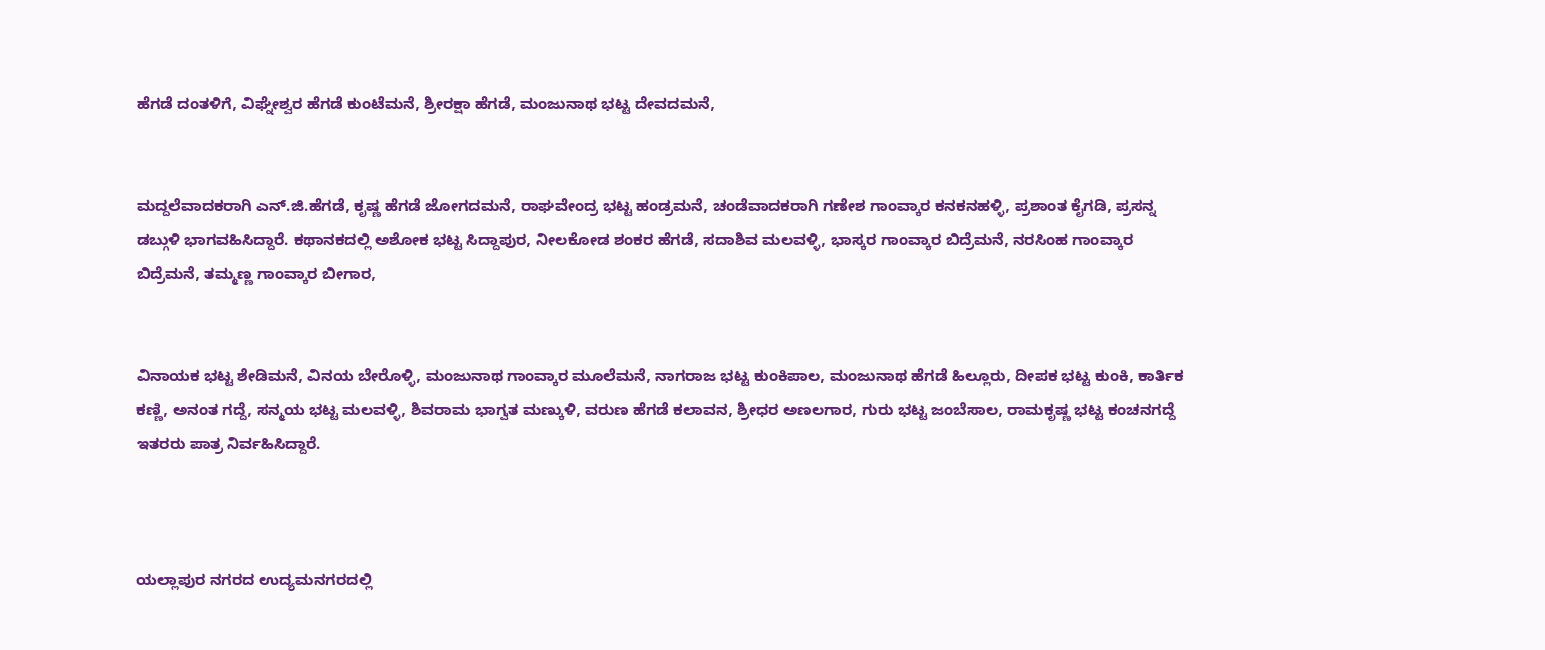ಹೆಗಡೆ ದಂತಳಿಗೆ, ವಿಘ್ನೇಶ್ವರ ಹೆಗಡೆ ಕುಂಟೆಮನೆ, ಶ್ರೀರಕ್ಷಾ ಹೆಗಡೆ, ಮಂಜುನಾಥ ಭಟ್ಟ ದೇವದಮನೆ,


ಮದ್ದಲೆವಾದಕರಾಗಿ ಎನ್.ಜಿ.ಹೆಗಡೆ, ಕೃಷ್ಣ ಹೆಗಡೆ ಜೋಗದಮನೆ, ರಾಘವೇಂದ್ರ ಭಟ್ಟ ಹಂಡ್ರಮನೆ, ಚಂಡೆವಾದಕರಾಗಿ ಗಣೇಶ ಗಾಂವ್ಕಾರ ಕನಕನಹಳ್ಳಿ, ಪ್ರಶಾಂತ ಕೈಗಡಿ, ಪ್ರಸನ್ನ ಡಬ್ಗುಳಿ ಭಾಗವಹಿಸಿದ್ದಾರೆ. ಕಥಾನಕದಲ್ಲಿ ಅಶೋಕ ಭಟ್ಟ ಸಿದ್ದಾಪುರ, ನೀಲಕೋಡ ಶಂಕರ ಹೆಗಡೆ, ಸದಾಶಿವ ಮಲವಳ್ಳಿ, ಭಾಸ್ಕರ ಗಾಂವ್ಕಾರ ಬಿದ್ರೆಮನೆ, ನರಸಿಂಹ ಗಾಂವ್ಕಾರ ಬಿದ್ರೆಮನೆ, ತಮ್ಮಣ್ಣ ಗಾಂವ್ಕಾರ ಬೀಗಾರ,


ವಿನಾಯಕ ಭಟ್ಟ ಶೇಡಿಮನೆ, ವಿನಯ ಬೇರೊಳ್ಳಿ, ಮಂಜುನಾಥ ಗಾಂವ್ಕಾರ ಮೂಲೆಮನೆ, ನಾಗರಾಜ ಭಟ್ಟ ಕುಂಕಿಪಾಲ, ಮಂಜುನಾಥ ಹೆಗಡೆ ಹಿಲ್ಲೂರು, ದೀಪಕ ಭಟ್ಟ ಕುಂಕಿ, ಕಾರ್ತಿಕ ಕಣ್ಣಿ, ಅನಂತ ಗದ್ದೆ, ಸನ್ಮಯ ಭಟ್ಟ ಮಲವಳ್ಳಿ, ಶಿವರಾಮ ಭಾಗ್ವತ ಮಣ್ಕುಳಿ, ವರುಣ ಹೆಗಡೆ ಕಲಾವನ, ಶ್ರೀಧರ ಅಣಲಗಾರ, ಗುರು ಭಟ್ಟ ಜಂಬೆಸಾಲ, ರಾಮಕೃಷ್ಣ ಭಟ್ಟ ಕಂಚನಗದ್ದೆ ಇತರರು ಪಾತ್ರ ನಿರ್ವಹಿಸಿದ್ದಾರೆ.



ಯಲ್ಲಾಪುರ ನಗರದ ಉದ್ಯಮನಗರದಲ್ಲಿ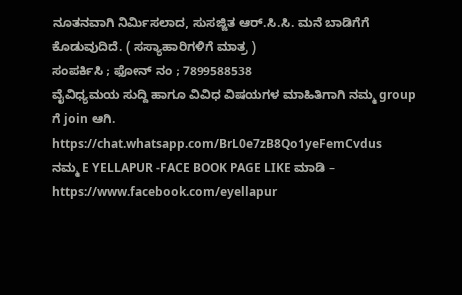ನೂತನವಾಗಿ ನಿರ್ಮಿಸಲಾದ, ಸುಸಜ್ಜಿತ ಆರ್.ಸಿ.ಸಿ. ಮನೆ ಬಾಡಿಗೆಗೆ ಕೊಡುವುದಿದೆ. ( ಸಸ್ಯಾಹಾರಿಗಳಿಗೆ ಮಾತ್ರ )
ಸಂಪರ್ಕಿಸಿ ; ಫೋನ್ ನಂ ; 7899588538
ವೈವಿಧ್ಯಮಯ ಸುದ್ದಿ ಹಾಗೂ ವಿವಿಧ ವಿಷಯಗಳ ಮಾಹಿತಿಗಾಗಿ ನಮ್ಮ group ಗೆ join ಆಗಿ. https://chat.whatsapp.com/BrL0e7zB8Qo1yeFemCvdus
ನಮ್ಮ E YELLAPUR -FACE BOOK PAGE LIKE ಮಾಡಿ – https://www.facebook.com/eyellapur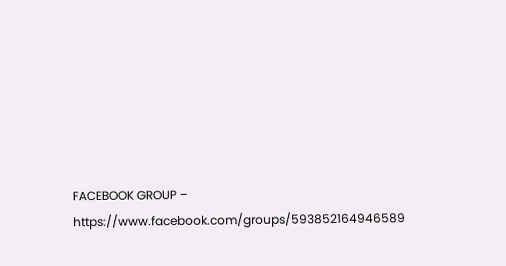FACEBOOK GROUP – https://www.facebook.com/groups/593852164946589